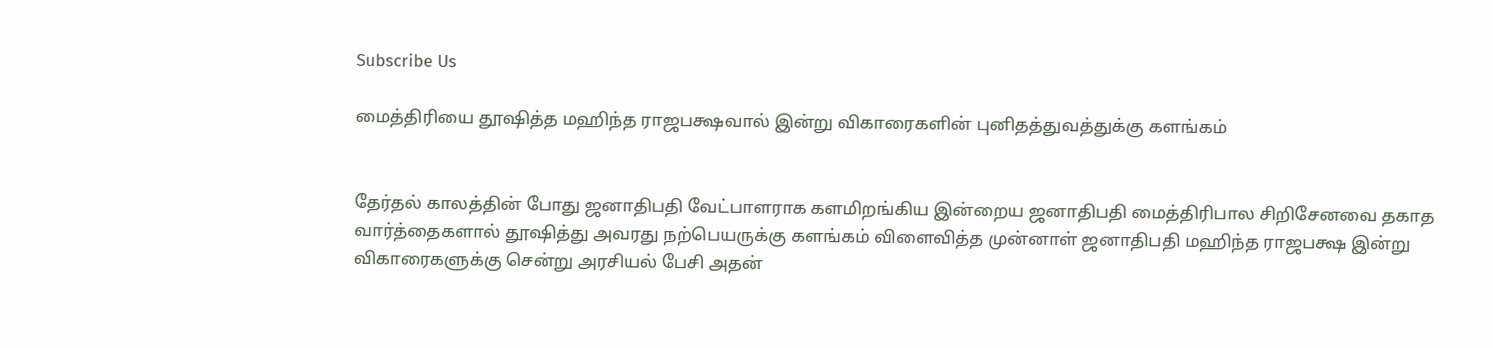Subscribe Us

மைத்திரியை தூஷித்த மஹிந்த ராஜபக்ஷவால் இன்று விகாரைகளின் புனிதத்துவத்துக்கு களங்கம்


தேர்தல் காலத்தின் போது ஜனாதிபதி வேட்பாளராக களமிறங்கிய இன்றைய ஜனாதிபதி மைத்திரிபால சிறிசேனவை தகாத வார்த்தைகளால் தூஷித்து அவரது நற்பெயருக்கு களங்கம் விளைவித்த முன்னாள் ஜனாதிபதி மஹிந்த ராஜபக்ஷ இன்று விகாரைகளுக்கு சென்று அரசியல் பேசி அதன்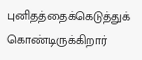புனிதத்தைக்கெடுத்துக் கொண்டிருக்கிறார்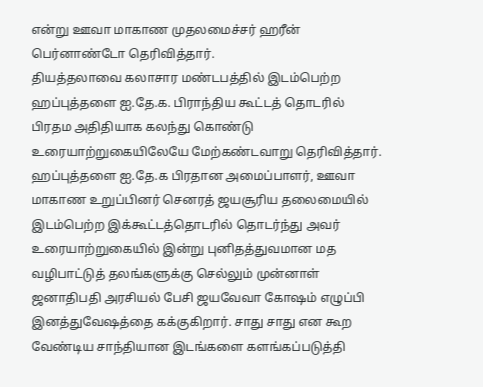என்று ஊவா மாகாண முதலமைச்சர் ஹரீன் பெர்னாண்டோ தெரிவித்தார்.
தியத்தலாவை கலாசார மண்டபத்தில் இடம்பெற்ற ஹப்புத்தளை ஐ.தே.க. பிராந்திய கூட்டத் தொடரில் பிரதம அதிதியாக கலந்து கொண்டு உரையாற்றுகையிலேயே மேற்கண்டவாறு தெரிவித்தார்.
ஹப்புத்தளை ஐ.தே.க பிரதான அமைப்பாளர், ஊவா மாகாண உறுப்பினர் செனரத் ஜயசூரிய தலைமையில் இடம்பெற்ற இக்கூட்டத்தொடரில் தொடர்ந்து அவர் உரையாற்றுகையில் இன்று புனிதத்துவமான மத வழிபாட்டுத் தலங்களுக்கு செல்லும் முன்னாள் ஜனாதிபதி அரசியல் பேசி ஜயவேவா கோஷம் எழுப்பி இனத்துவேஷத்தை கக்குகிறார். சாது சாது என கூற வேண்டிய சாந்தியான இடங்களை களங்கப்படுத்தி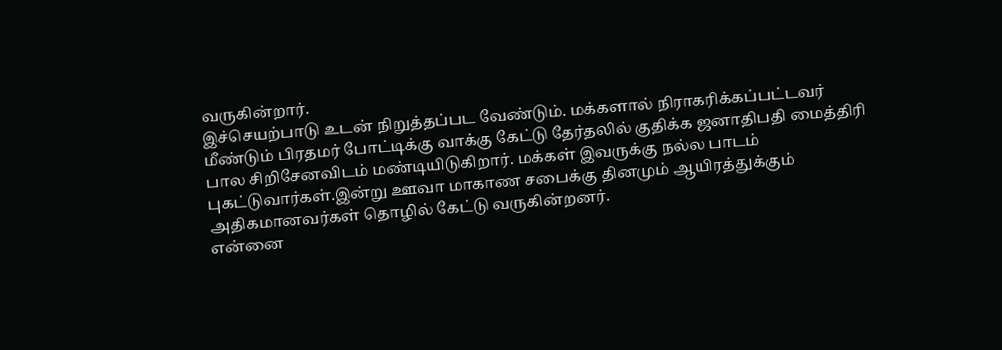வருகின்றார்.
இச்செயற்பாடு உடன் நிறுத்தப்பட வேண்டும். மக்களால் நிராகரிக்கப்பட்டவர் மீண்டும் பிரதமர் போட்டிக்கு வாக்கு கேட்டு தேர்தலில் குதிக்க ஜனாதிபதி மைத்திரி பால சிறிசேனவிடம் மண்டியிடுகிறார். மக்கள் இவருக்கு நல்ல பாடம் புகட்டுவார்கள்.இன்று ஊவா மாகாண சபைக்கு தினமும் ஆயிரத்துக்கும் அதிகமானவர்கள் தொழில் கேட்டு வருகின்றனர்.
என்னை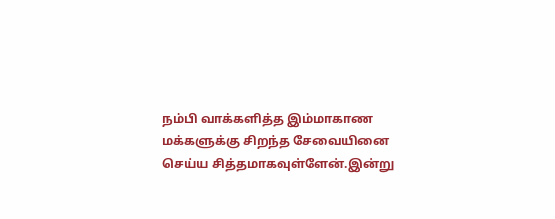நம்பி வாக்களித்த இம்மாகாண மக்களுக்கு சிறந்த சேவையினை செய்ய சித்தமாகவுள்ளேன்.இன்று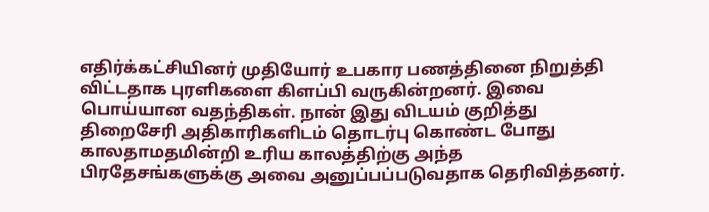எதிர்க்கட்சியினர் முதியோர் உபகார பணத்தினை நிறுத்தி விட்டதாக புரளிகளை கிளப்பி வருகின்றனர். இவை பொய்யான வதந்திகள். நான் இது விடயம் குறித்து திறைசேரி அதிகாரிகளிடம் தொடர்பு கொண்ட போது காலதாமதமின்றி உரிய காலத்திற்கு அந்த பிரதேசங்களுக்கு அவை அனுப்பப்படுவதாக தெரிவித்தனர்.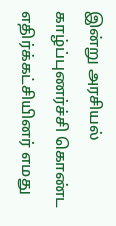இன்று அரசியல் காழ்ப்புணர்ச்சி கொண்ட எதிர்க்கட்சியினர் எமது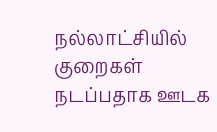நல்லாட்சியில் குறைகள் நடப்பதாக ஊடக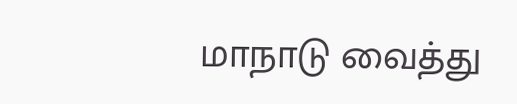மாநாடு வைத்து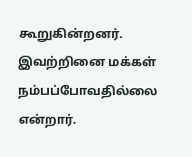கூறுகின்றனர். இவற்றினை மக்கள் நம்பப்போவதில்லை என்றார்.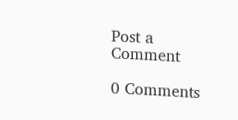Post a Comment

0 Comments